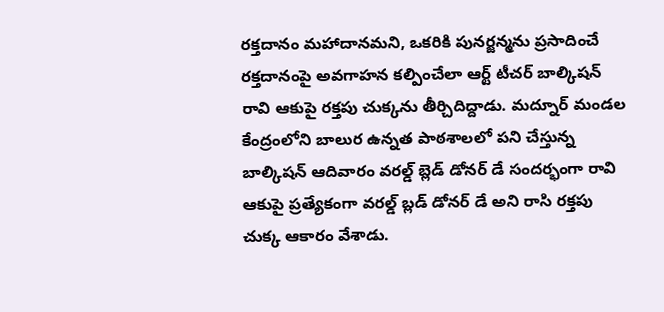రక్తదానం మహాదానమని, ఒకరికి పునర్జన్మను ప్రసాదించే రక్తదానంపై అవగాహన కల్పించేలా ఆర్ట్ టీచర్ బాల్కిషన్ రావి ఆకుపై రక్తపు చుక్కను తీర్చిదిద్దాడు. మద్నూర్ మండల కేంద్రంలోని బాలుర ఉన్నత పాఠశాలలో పని చేస్తున్న బాల్కిషన్ ఆదివారం వరల్డ్ బ్లెడ్ డోనర్ డే సందర్భంగా రావి ఆకుపై ప్రత్యేకంగా వరల్డ్ బ్లడ్ డోనర్ డే అని రాసి రక్తపు చుక్క ఆకారం వేశాడు.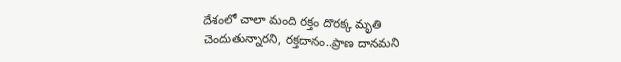దేశంలో చాలా మంది రక్తం దొరక్క మృతి చెందుతున్నారని, రక్తదానం..ప్రాణ దానమని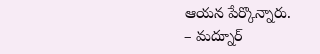ఆయన పేర్కొన్నారు.
– మద్నూర్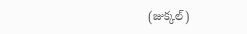(జుక్కల్)